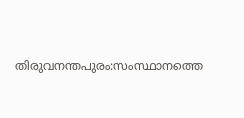തിരുവനന്തപുരം:സംസ്ഥാനത്തെ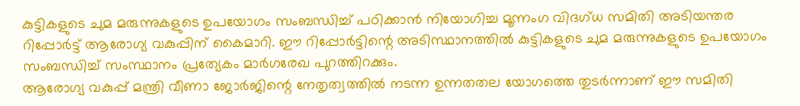കുട്ടികളുടെ ചുമ മരുന്നുകളുടെ ഉപയോഗം സംബന്ധിച്ച് പഠിക്കാൻ നിയോഗിച്ച മൂന്നംഗ വിദഗ്ധ സമിതി അടിയന്തര റിപ്പോർട്ട് ആരോഗ്യ വകുപ്പിന് കൈമാറി. ഈ റിപ്പോർട്ടിന്റെ അടിസ്ഥാനത്തിൽ കുട്ടികളുടെ ചുമ മരുന്നുകളുടെ ഉപയോഗം സംബന്ധിച്ച് സംസ്ഥാനം പ്രത്യേകം മാർഗരേഖ പുറത്തിറക്കും.
ആരോഗ്യ വകുപ്പ് മന്ത്രി വീണാ ജോർജിന്റെ നേതൃത്വത്തിൽ നടന്ന ഉന്നതതല യോഗത്തെ തുടർന്നാണ് ഈ സമിതി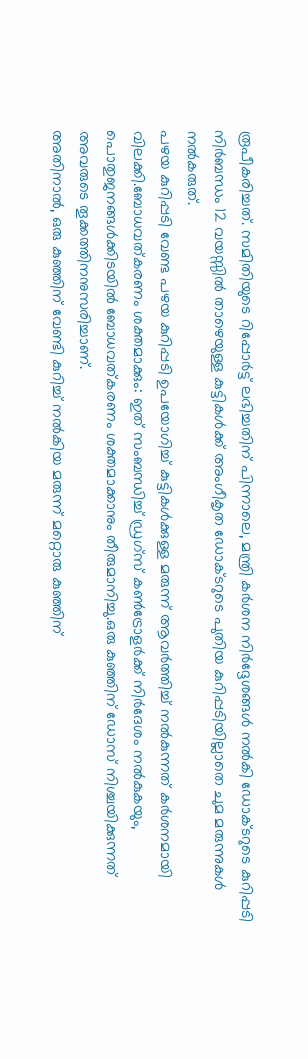രൂപീകരിച്ചത്. സമിതിയുടെ റിപ്പോർട്ട് ലഭിച്ചതിന് പിന്നാലെ, മന്ത്രി കർശന നിർദ്ദേശങ്ങൾ നൽകി ഡോക്ടറുടെ കുറിപ്പടി നിർബന്ധം 12 വയസ്സിൽ താഴെയുള്ള കുട്ടികൾക്ക് അംഗീകൃത ഡോക്ടറുടെ പുതിയ കുറിപ്പടിയില്ലാതെ ചുമ മരുന്നുകൾ നൽകരുത്.
പഴയ കുറിപ്പടി വേണ്ട പഴയ കുറിപ്പടി ഉപയോഗിച്ച് കുട്ടികൾക്കുള്ള മരുന്ന് ആവർത്തിച്ച് നൽകുന്നത് കർശനമായി വിലക്കി.ബോധവത്കരണം ശക്തമാക്കും: ഇത് സംബന്ധിച്ച് ഡ്രഗ്സ് കൺട്രോളർക്ക് നിർദേശം നൽകുകയും, പൊതുജനങ്ങൾക്കിടയിൽ ബോധവത്കരണം ശക്തമാക്കാനും തീരുമാനിച്ചു.ഒരു കുഞ്ഞിന് ഡോസ് നിശ്ചയിക്കുന്നത് അവരുടെ തൂക്കത്തിനനുസരിച്ചാണ്.
അതിനാൽ, ഒരു കുഞ്ഞിന് വേണ്ടി കുറിച്ച് നൽകിയ മരുന്ന് മറ്റൊരു കുഞ്ഞിന്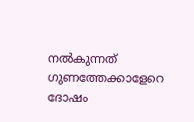നൽകുന്നത് ഗുണത്തേക്കാളേറെ ദോഷം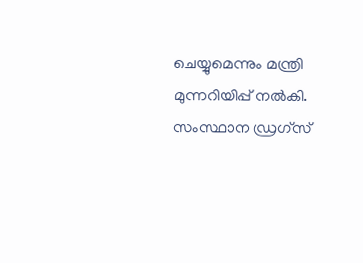ചെയ്യുമെന്നും മന്ത്രി മുന്നറിയിപ്പ് നൽകി. സംസ്ഥാന ഡ്രഗ്സ്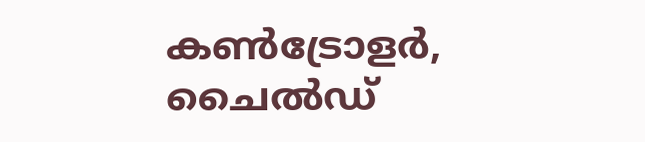കൺട്രോളർ, ചൈൽഡ്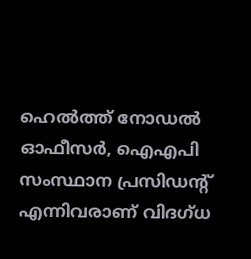ഹെൽത്ത് നോഡൽ ഓഫീസർ, ഐഎപി സംസ്ഥാന പ്രസിഡന്റ് എന്നിവരാണ് വിദഗ്ധ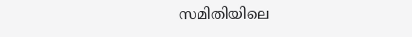സമിതിയിലെ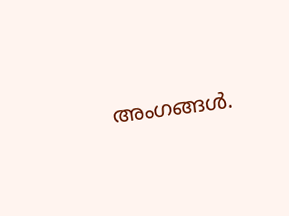അംഗങ്ങൾ.